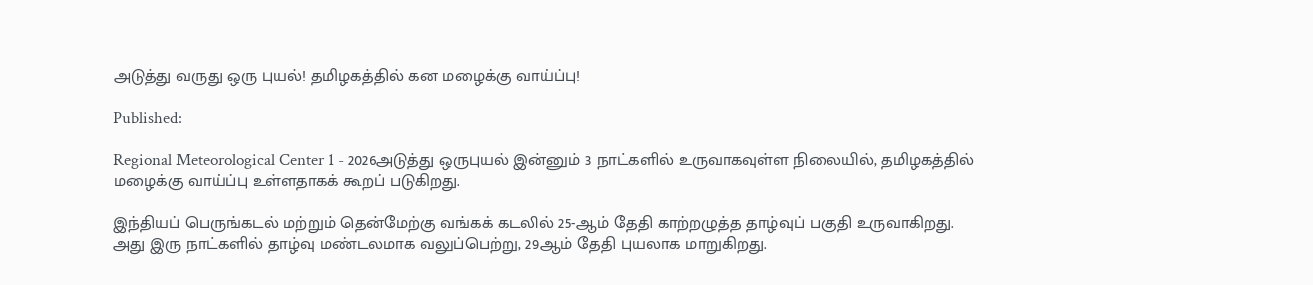அடுத்து வருது ஒரு புயல்! தமிழகத்தில் கன மழைக்கு வாய்ப்பு!

Published:

Regional Meteorological Center 1 - 2026அடுத்து ஒருபுயல் இன்னும் 3 நாட்களில் உருவாகவுள்ள நிலையில், தமிழகத்தில் மழைக்கு வாய்ப்பு உள்ளதாகக் கூறப் படுகிறது.

இந்தியப் பெருங்கடல் மற்றும் தென்மேற்கு வங்கக் கடலில் 25-ஆம் தேதி காற்றழுத்த தாழ்வுப் பகுதி உருவாகிறது. அது இரு நாட்களில் தாழ்வு மண்டலமாக வலுப்பெற்று, 29ஆம் தேதி புயலாக மாறுகிறது.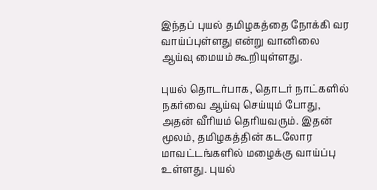இந்தப் புயல் தமிழகத்தை நோக்கி வர வாய்ப்புள்ளது என்று வானிலை ஆய்வு மையம் கூறியுள்ளது.

புயல் தொடர்பாக, தொடர் நாட்களில் நகர்வை ஆய்வு செய்யும் போது, அதன் வீரியம் தெரியவரும். இதன் மூலம், தமிழகத்தின் கடலோர மாவட்டங்களில் மழைக்கு வாய்ப்பு உள்ளது. புயல்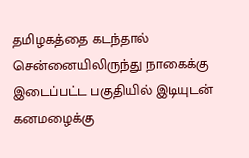தமிழகத்தை கடந்தால் சென்னையிலிருந்து நாகைக்கு இடைப்பட்ட பகுதியில் இடியுடன் கனமழைக்கு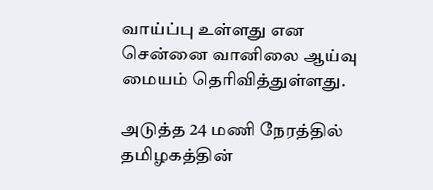வாய்ப்பு உள்ளது என சென்னை வானிலை ஆய்வு மையம் தெரிவித்துள்ளது.

அடுத்த 24 மணி நேரத்தில் தமிழகத்தின்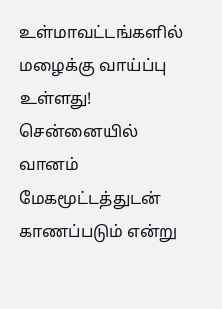உள்மாவட்டங்களில் மழைக்கு வாய்ப்பு உள்ளது! சென்னையில் வானம் மேகமூட்டத்துடன் காணப்படும் என்று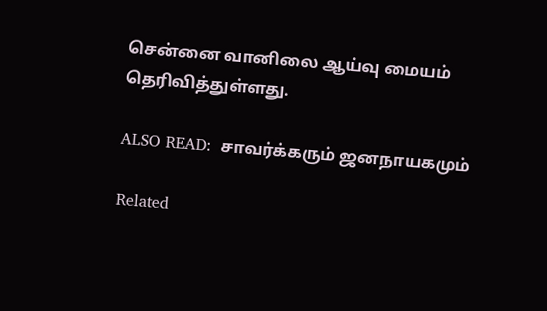சென்னை வானிலை ஆய்வு மையம் தெரிவித்துள்ளது.

ALSO READ:  சாவர்க்கரும் ஜனநாயகமும்

Related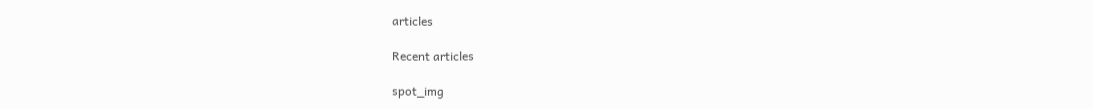articles

Recent articles

spot_img